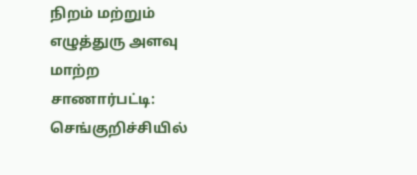நிறம் மற்றும் எழுத்துரு அளவு மாற்ற
சாணார்பட்டி: செங்குறிச்சியில்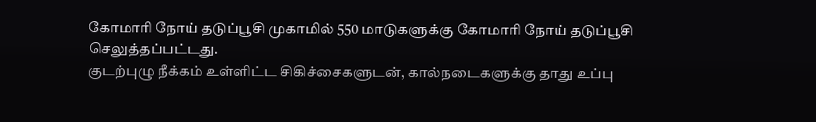கோமாரி நோய் தடுப்பூசி முகாமில் 550 மாடுகளுக்கு கோமாரி நோய் தடுப்பூசி செலுத்தப்பட்டது.
குடற்புழு நீக்கம் உள்ளிட்ட சிகிச்சைகளுடன், கால்நடைகளுக்கு தாது உப்பு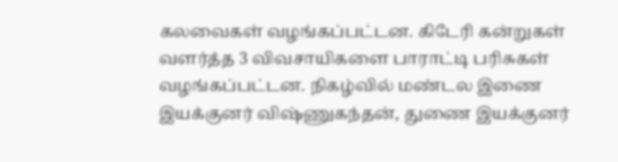கலவைகள் வழங்கப்பட்டன. கிடேரி கன்றுகள் வளர்த்த 3 விவசாயிகளை பாராட்டி பரிசுகள் வழங்கப்பட்டன. நிகழ்வில் மண்டல இணை இயக்குனர் விஷ்ணுகந்தன், துணை இயக்குனர்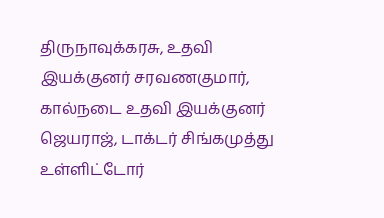திருநாவுக்கரசு, உதவி இயக்குனர் சரவணகுமார், கால்நடை உதவி இயக்குனர் ஜெயராஜ், டாக்டர் சிங்கமுத்து உள்ளிட்டோர்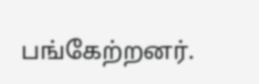பங்கேற்றனர்.